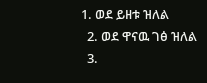1. ወደ ይዘቱ ዝለል
  2. ወደ ዋናዉ ገፅ ዝለል
  3.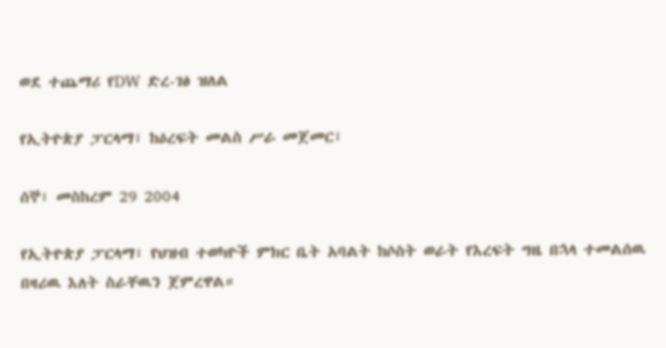ወደ ተጨማሪ የDW ድረ-ገፅ ዝለል

የኢትዮጵያ ፓርላማ፣ ከዕረፍት መልስ ሥራ መጀመር፣

ሰኞ፣ መስከረም 29 2004

የኢትዮጵያ ፓርላማ፣ የህዝብ ተወካዮች ምክር ቤት አባልት ከሶስት ወራት የእረፍት ግዜ በኋላ ተመልሰዉ በዛሪዉ እለት ስራቸዉን ጀምረዋል።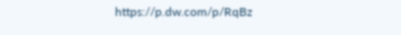https://p.dw.com/p/RqBz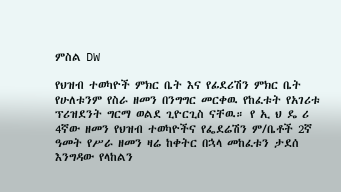ምስል DW

የህዝብ ተወካዮች ምክር ቤት እና የፊደሪሽን ምክር ቤት የሁለቱንም የስራ ዘመን በንግግር መርቀዉ የከፈቱት የአገሪቱ ፕሪዝደንት ግርማ ወልደ ጊዮርጊስ ናቸዉ። የ ኢ ህ ዴ ሪ 4ኛው ዘመን የህዝብ ተወካዮችና የፌደሬሽን ም/ቤቶች 2ኛ ዓመት የሥራ ዘመን ዛሬ ከቀትር በኋላ መከፈቱን ታደሰ እንግዳው የላከልን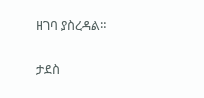ዘገባ ያስረዳል።

ታደስ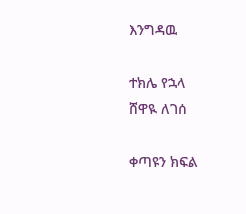እንግዳዉ

ተክሌ የኋላ
ሸዋዪ ለገሰ

ቀጣዩን ክፍል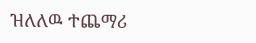ዝለለዉ ተጨማሪ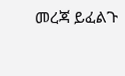መረጃ ይፈልጉ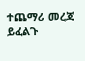ተጨማሪ መረጃ ይፈልጉ